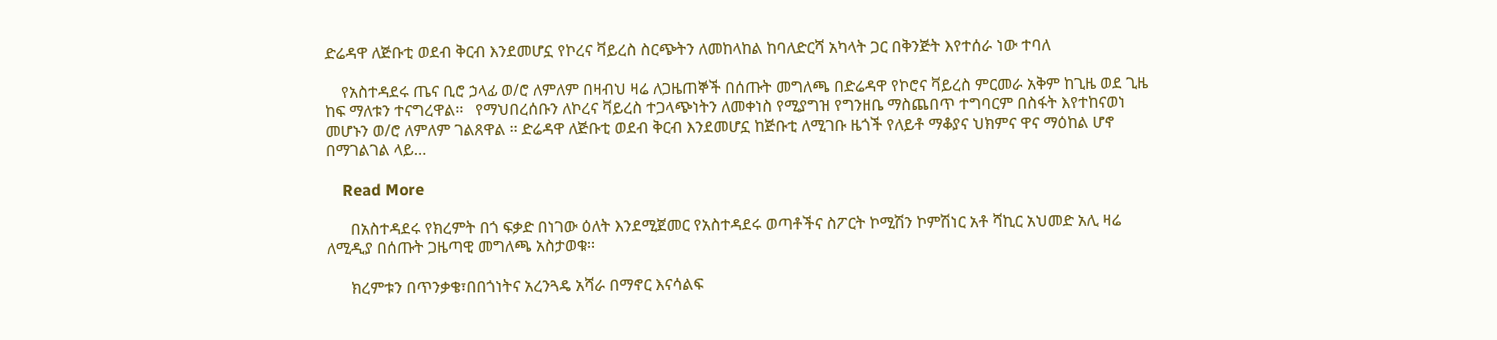ድሬዳዋ ለጅቡቲ ወደብ ቅርብ እንደመሆኗ የኮረና ቫይረስ ስርጭትን ለመከላከል ከባለድርሻ አካላት ጋር በቅንጅት እየተሰራ ነው ተባለ

    የአስተዳደሩ ጤና ቢሮ ኃላፊ ወ/ሮ ለምለም በዛብህ ዛሬ ለጋዜጠኞች በሰጡት መግለጫ በድሬዳዋ የኮሮና ቫይረስ ምርመራ አቅም ከጊዜ ወደ ጊዜ ከፍ ማለቱን ተናግረዋል፡፡   የማህበረሰቡን ለኮረና ቫይረስ ተጋላጭነትን ለመቀነስ የሚያግዝ የግንዘቤ ማስጨበጥ ተግባርም በስፋት እየተከናወነ መሆኑን ወ/ሮ ለምለም ገልጸዋል ፡፡ ድሬዳዋ ለጅቡቲ ወደብ ቅርብ እንደመሆኗ ከጅቡቲ ለሚገቡ ዜጎች የለይቶ ማቆያና ህክምና ዋና ማዕከል ሆኖ በማገልገል ላይ…

    Read More

      በአስተዳደሩ የክረምት በጎ ፍቃድ በነገው ዕለት እንደሚጀመር የአስተዳደሩ ወጣቶችና ስፖርት ኮሚሽን ኮምሽነር አቶ ሻኪር አህመድ አሊ ዛሬ ለሚዲያ በሰጡት ጋዜጣዊ መግለጫ አስታወቁ፡፡

      ክረምቱን በጥንቃቄ፣በበጎነትና አረንጓዴ አሻራ በማኖር እናሳልፍ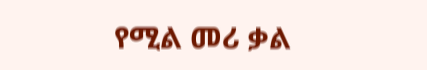የሚል መሪ ቃል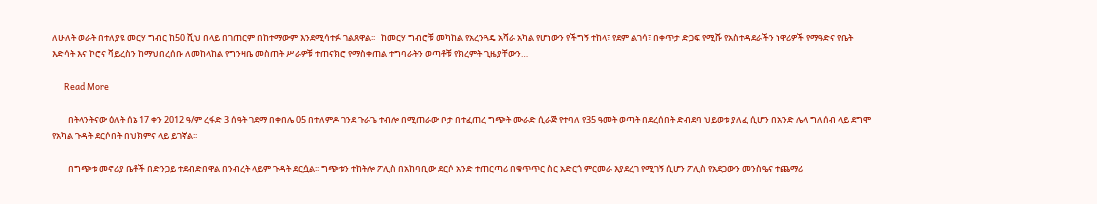ለሁለት ወራት በተለያዩ መርሃ ግብር ከ50 ሺህ በላይ በገጠርም በከተማውም እንደሚሳተፉ ገልጸዋል፡፡   ከመርሃ ግብሮቹ መካከል የአረንጓዴ አሻራ አካል የሆነውን የችግኝ ተከላ፣ የደም ልገሳ፣ በቀጥታ ድጋፍ የሚሹ የአስተዳደራችን ነዋሪዎች የማዓድና የቤት እድሳት እና ኮሮና ቫይረስን ከማህበረሰቡ ለመከላከል የግንዛቤ መስጠት ሥራዎቹ ተጠናክሮ የማስቀጠል ተግባራትን ወጣቶቹ የክረምት ጊዜያቸውን…

      Read More

        በትላንትናው ዕለት ሰኔ 17 ቀን 2012 ዓ/ም ረፋድ 3 ሰዓት ገደማ በቀበሌ 05 በተለምዶ ገንደ ጉራጌ ተብሎ በሚጠራው ቦታ በተፈጠረ ግጭት ሙራድ ሲራጅ የተባለ የ35 ዓመት ወጣት በደረሰበት ድብደባ ህይወቱ ያለፈ ሲሆን በአንድ ሌላ ግለሰብ ላይ ደግሞ የአካል ጉዳት ደርሶበት በህክምና ላይ ይገኛል፡፡

        በግጭቱ መኖሪያ ቤቶች በድንጋይ ተደብድበዋል በንብረት ላይም ጉዳት ደርሷል፡፡ ግጭቱን ተከትሎ ፖሊስ በአከባቢው ደርሶ አንድ ተጠርጣሪ በቁጥጥር ስር አድርጎ ምርመራ እያደረገ የሚገኝ ሲሆን ፖሊስ የአደጋውን መንስዔና ተጨማሪ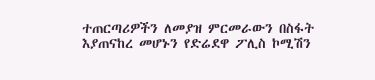ተጠርጣሪዎችን ለመያዝ ምርመራውን በስፋት እያጠናከረ መሆኑን የድሬደዋ ፖሊስ ኮሚሽን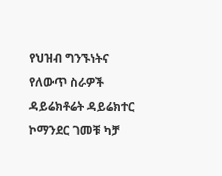የህዝብ ግንኙነትና የለውጥ ስራዎች ዳይሬክቶሬት ዳይሬክተር ኮማንደር ገመቹ ካቻ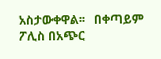አስታውቀዋል፡፡   በቀጣይም ፖሊስ በአጭር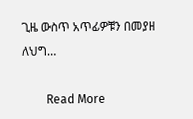ጊዜ ውስጥ አጥፊዎቹን በመያዘ ለህግ…

        Read More